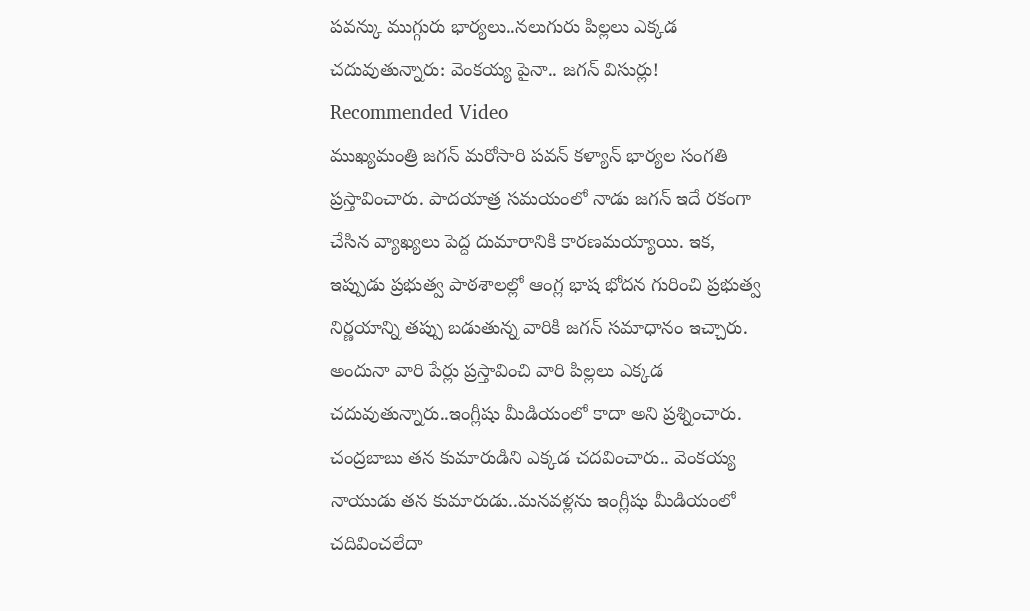పవన్కు ముగ్గురు భార్యలు..నలుగురు పిల్లలు ఎక్కడ చదువుతున్నారు: వెంకయ్య పైనా.. జగన్ విసుర్లు!
Recommended Video
ముఖ్యమంత్రి జగన్ మరోసారి పవన్ కళ్యాన్ భార్యల సంగతి ప్రస్తావించారు. పాదయాత్ర సమయంలో నాడు జగన్ ఇదే రకంగా చేసిన వ్యాఖ్యలు పెద్ద దుమారానికి కారణమయ్యాయి. ఇక, ఇప్పుడు ప్రభుత్వ పాఠశాలల్లో ఆంగ్ల భాష భోదన గురించి ప్రభుత్వ నిర్ణయాన్ని తప్పు బడుతున్న వారికి జగన్ సమాధానం ఇచ్చారు. అందునా వారి పేర్లు ప్రస్తావించి వారి పిల్లలు ఎక్కడ చదువుతున్నారు..ఇంగ్లీషు మీడియంలో కాదా అని ప్రశ్నించారు. చంద్రబాబు తన కుమారుడిని ఎక్కడ చదవించారు.. వెంకయ్య నాయుడు తన కుమారుడు..మనవళ్లను ఇంగ్లీషు మీడియంలో చదివించలేదా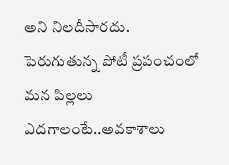అని నిలదీసారదు. పెరుగుతున్న పోటీ ప్రపంచంలో మన పిల్లలు ఎదగాలంటే..అవకాశాలు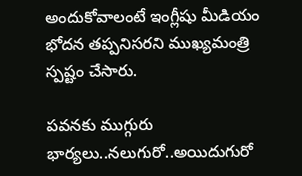అందుకోవాలంటే ఇంగ్లీషు మీడియం భోదన తప్పనిసరని ముఖ్యమంత్రి స్పష్టం చేసారు.

పవనకు ముగ్గురు భార్యలు..నలుగురో..అయిదుగురో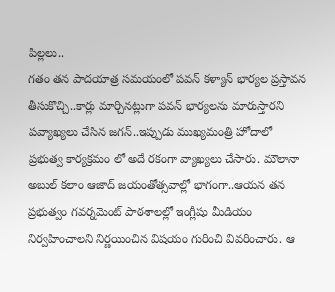పిల్లలు..
గతం తన పాదయాత్ర సమయంలో పవన్ కళ్యాన్ భార్యల ప్రస్తావన తీసుకొచ్చి..కార్లు మార్చినట్లుగా పవన్ భార్యలను మారుస్తారని పవ్యాఖ్యలు చేసిన జగన్..ఇప్పుడు ముఖ్యమంత్రి హోదాలో ప్రభుత్వ కార్యక్రమం లో అదే రకంగా వ్యాఖ్యలు చేసారు. మౌలానా అబుల్ కలాం ఆజాద్ జయంతోత్సవాల్లో భాగంగా..ఆయన తన ప్రభుత్వం గవర్నమెంట్ పాఠశాలల్లో ఇంగ్లీషు మీడియం నిర్వహించాలని నిర్ణయించిన విషయం గురించి వివరించారు. ఆ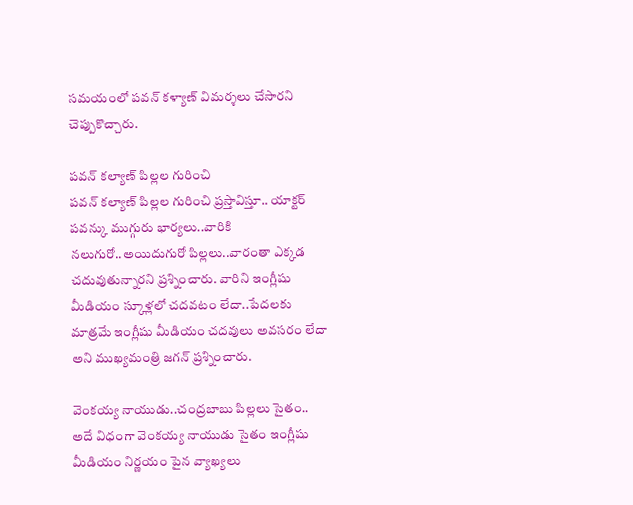సమయంలో పవన్ కళ్యాణ్ విమర్శలు చేసారని చెప్పుకొచ్చారు.

పవన్ కల్యాణ్ పిల్లల గురించి
పవన్ కల్యాణ్ పిల్లల గురించి ప్రస్తావిస్తూ.. యాక్టర్ పవన్కు ముగ్గురు భార్యలు..వారికి నలుగురో..అయిదుగురో పిల్లలు..వారంతా ఎక్కడ చదువుతున్నారని ప్రశ్నించారు. వారిని ఇంగ్లీషు మీడియం స్కూళ్లలో చదవటం లేదా..పేదలకు మాత్రమే ఇంగ్లీషు మీడియం చదవులు అవసరం లేదా అని ముఖ్యమంత్రి జగన్ ప్రశ్నించారు.

వెంకయ్య నాయుడు..చంద్రబాబు పిల్లలు సైతం..
అదే విధంగా వెంకయ్య నాయుడు సైతం ఇంగ్లీషు మీడియం నిర్ణయం పైన వ్యాఖ్యలు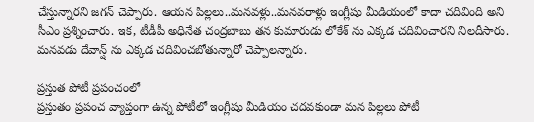చేస్తున్నారని జగన్ చెప్పారు. ఆయన పిల్లలు..మనవళ్లు..మనవరాళ్లు ఇంగ్లీషు మీడియంలో కాదా చదివింది అని సీఎం ప్రశ్నించారు. ఇక, టీడీపీ అధినేత చంద్రబాబు తన కుమారుడు లోకేశ్ ను ఎక్కడ చదివించారని నిలదీసారు. మనవడు దేవాన్ష్ ను ఎక్కడ చదివించబోతున్నారో చెప్పాలన్నారు.

ప్రస్తుత పోటీ ప్రపంచంలో
ప్రస్తుతం ప్రపంచ వ్యాప్తంగా ఉన్న పోటీలో ఇంగ్లీషు మీడియం చదవకుండా మన పిల్లలు పోటీ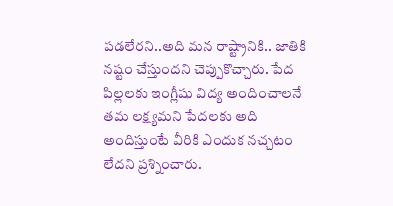పడలేరని..అది మన రాష్ట్రానికి.. జాతికి నష్టం చేస్తుందని చెప్పుకొచ్చారు. పేద పిల్లలకు ఇంగ్లీషు విద్య అందించాలనే తమ లక్ష్యమని పేదలకు అది అందిస్తుంటే వీరికి ఎందుక నచ్చటం లేదని ప్రశ్నించారు.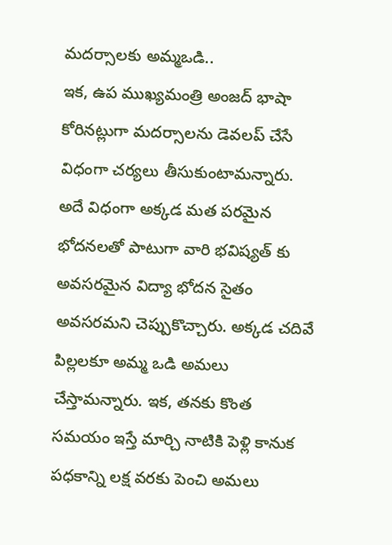మదర్సాలకు అమ్మఒడి..
ఇక, ఉప ముఖ్యమంత్రి అంజద్ భాషా కోరినట్లుగా మదర్సాలను డెవలప్ చేసే విధంగా చర్యలు తీసుకుంటామన్నారు. అదే విధంగా అక్కడ మత పరమైన భోదనలతో పాటుగా వారి భవిష్యత్ కు అవసరమైన విద్యా భోదన సైతం అవసరమని చెప్పుకొచ్చారు. అక్కడ చదివే పిల్లలకూ అమ్మ ఒడి అమలు చేస్తామన్నారు. ఇక, తనకు కొంత సమయం ఇస్తే మార్చి నాటికి పెళ్లి కానుక పధకాన్ని లక్ష వరకు పెంచి అమలు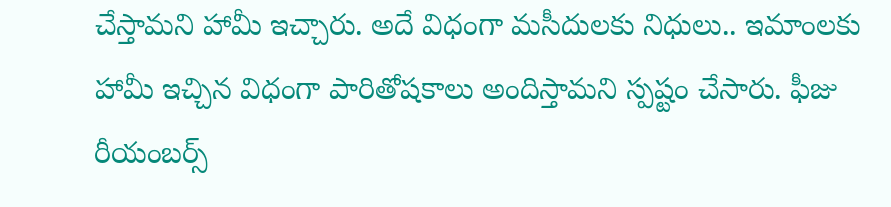చేస్తామని హామీ ఇచ్చారు. అదే విధంగా మసీదులకు నిధులు.. ఇమాంలకు హామీ ఇచ్చిన విధంగా పారితోషకాలు అందిస్తామని స్పష్టం చేసారు. ఫీజు రీయంబర్స్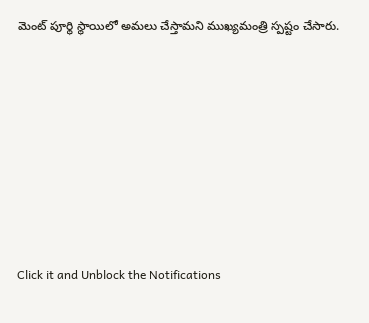మెంట్ పూర్థి స్థాయిలో అమలు చేస్తామని ముఖ్యమంత్రి స్పష్టం చేసారు.












Click it and Unblock the Notifications